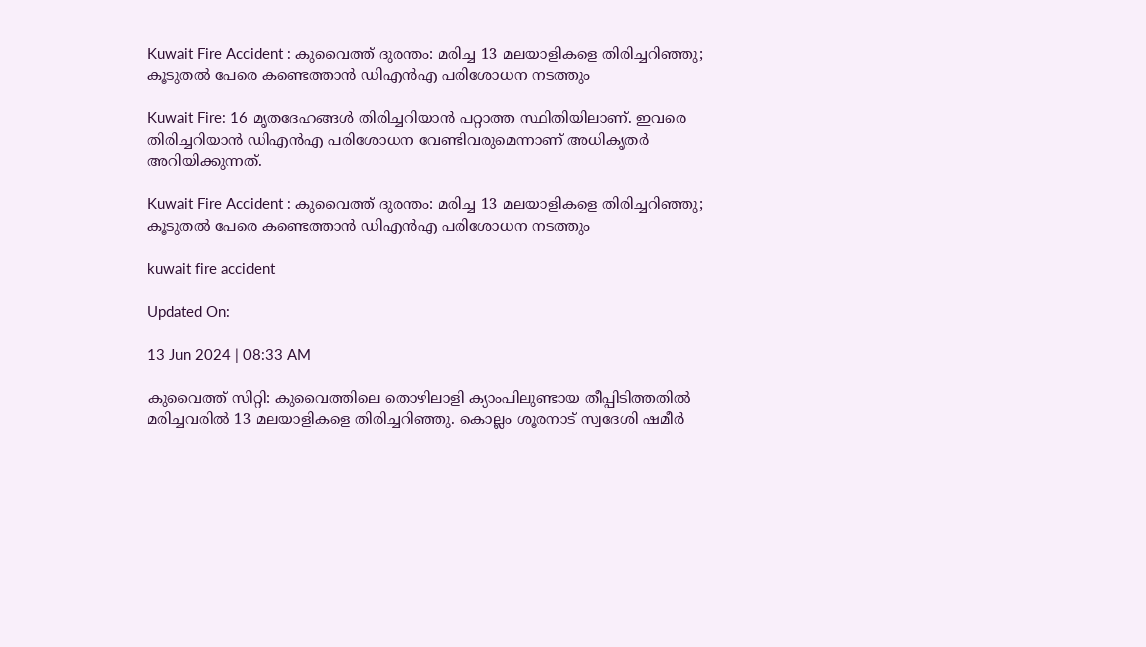Kuwait Fire Accident : കുവൈത്ത് ദുരന്തം: മരിച്ച 13 മലയാളികളെ തിരിച്ചറിഞ്ഞു; കൂടുതൽ പേരെ കണ്ടെത്താൻ ഡിഎൻഎ പരിശോധന നടത്തും

Kuwait Fire: 16 മൃതദേഹങ്ങൾ തിരിച്ചറിയാൻ പറ്റാത്ത സ്ഥിതിയിലാണ്. ഇവരെ തിരിച്ചറിയാൻ ഡിഎൻഎ പരിശോധന വേണ്ടിവരുമെന്നാണ് അധികൃതര്‍ അറിയിക്കുന്നത്.

Kuwait Fire Accident : കുവൈത്ത് ദുരന്തം: മരിച്ച 13 മലയാളികളെ തിരിച്ചറിഞ്ഞു; കൂടുതൽ പേരെ കണ്ടെത്താൻ ഡിഎൻഎ പരിശോധന നടത്തും

kuwait fire accident

Updated On:

13 Jun 2024 | 08:33 AM

കുവൈത്ത് സിറ്റി: കുവൈത്തിലെ തൊഴിലാളി ക്യാംപിലുണ്ടായ തീപ്പിടിത്തതിൽ മരിച്ചവരിൽ 13 മലയാളികളെ തിരിച്ചറിഞ്ഞു. കൊല്ലം ശൂരനാട് സ്വദേശി ഷമീർ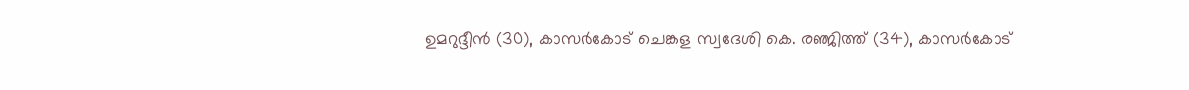ഉമറുദ്ദീൻ (30), കാസർകോട് ചെങ്കള സ്വദേശി കെ. രഞ്ജിത്ത് (34), കാസർകോട്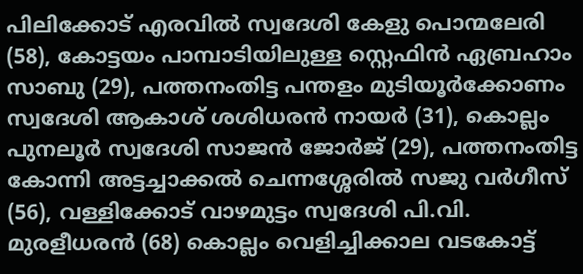പിലിക്കോട് എരവിൽ സ്വദേശി കേളു പൊന്മലേരി (58), കോട്ടയം പാമ്പാടിയിലുള്ള സ്റ്റെഫിൻ ഏബ്രഹാം സാബു (29), പത്തനംതിട്ട പന്തളം മുടിയൂർക്കോണം സ്വദേശി ആകാശ് ശശിധരൻ നായർ (31), കൊല്ലം പുനലൂർ സ്വദേശി സാജൻ ജോർജ്‌ (29), പത്തനംതിട്ട കോന്നി അട്ടച്ചാക്കൽ ചെന്നശ്ശേരിൽ സജു വർഗീസ് (56), വള്ളിക്കോട് വാഴമുട്ടം സ്വദേശി പി.വി. മുരളീധരൻ (68) കൊല്ലം വെളിച്ചിക്കാല വടകോട്ട്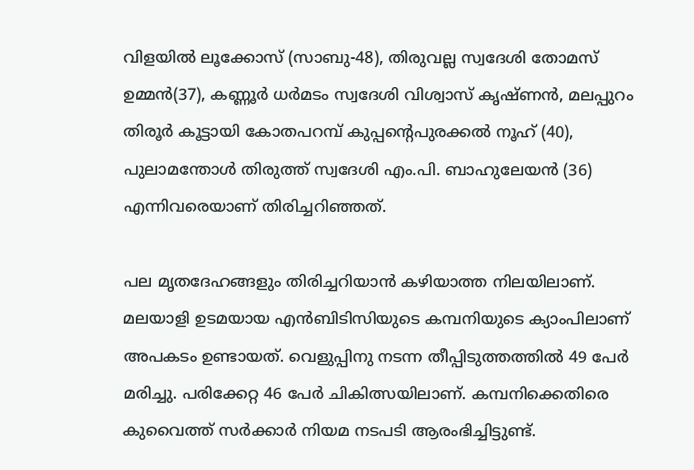വിളയിൽ ലൂക്കോസ് (സാബു-48), തിരുവല്ല സ്വദേശി തോമസ് ഉമ്മൻ(37), കണ്ണൂർ ധർമടം സ്വദേശി വിശ്വാസ് കൃഷ്ണൻ, മലപ്പുറം തിരൂര്‍ കൂട്ടായി കോതപറമ്പ് കുപ്പന്റെപുരക്കല്‍ നൂഹ് (40), പുലാമന്തോൾ തിരുത്ത് സ്വദേശി എം.പി. ബാഹുലേയൻ (36) എന്നിവരെയാണ് തിരിച്ചറിഞ്ഞത്.

പല മൃതദേഹങ്ങളും തിരിച്ചറിയാൻ കഴിയാത്ത നിലയിലാണ്. മലയാളി ഉടമയായ എന്‍ബിടിസിയുടെ കമ്പനിയുടെ ക്യാംപിലാണ് അപകടം ഉണ്ടായത്. വെളുപ്പിനു നടന്ന തീപ്പിടുത്തത്തിൽ 49 പേർ മരിച്ചു. പരിക്കേറ്റ 46 പേർ ചികിത്സയിലാണ്. കമ്പനിക്കെതിരെ കുവൈത്ത് സര്‍ക്കാര്‍ നിയമ നടപടി ആരംഭിച്ചിട്ടുണ്ട്.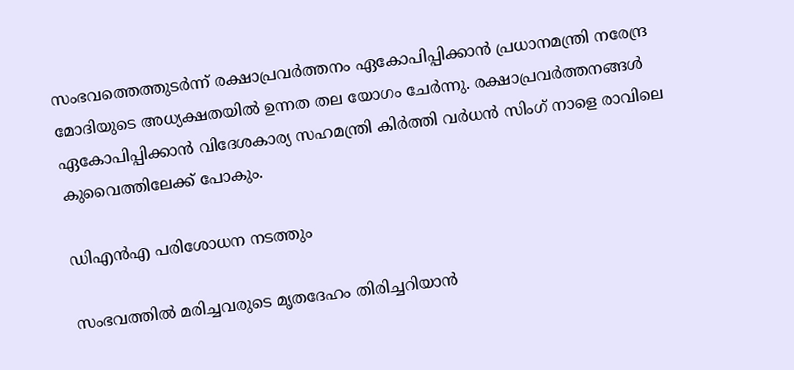സംഭവത്തെത്തുടർന്ന് രക്ഷാപ്രവര്‍ത്തനം ഏകോപിപ്പിക്കാൻ പ്രധാനമന്ത്രി നരേന്ദ്ര മോദിയുടെ അധ്യക്ഷതയില്‍ ഉന്നത തല യോഗം ചേര്‍ന്നു. രക്ഷാപ്രവർത്തനങ്ങൾ ഏകോപിപ്പിക്കാൻ വിദേശകാര്യ സഹമന്ത്രി കിർത്തി വർധൻ സിംഗ് നാളെ രാവിലെ കുവൈത്തിലേക്ക് പോകും.

ഡിഎന്‍എ പരിശോധന നടത്തും

സംഭവത്തിൽ മരിച്ചവരുടെ മൃതദേഹം തിരിച്ചറിയാൻ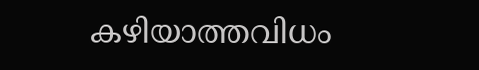കഴിയാത്തവിധം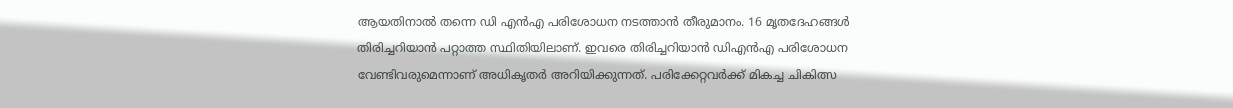ആയതിനാൽ തന്നെ ഡി എൻഎ പരിശോധന നടത്താൻ തീരുമാനം. 16 മൃതദേഹങ്ങൾ തിരിച്ചറിയാൻ പറ്റാത്ത സ്ഥിതിയിലാണ്. ഇവരെ തിരിച്ചറിയാൻ ഡിഎൻഎ പരിശോധന വേണ്ടിവരുമെന്നാണ് അധികൃതര്‍ അറിയിക്കുന്നത്. പരിക്കേറ്റവർക്ക് മികച്ച ചികിത്സ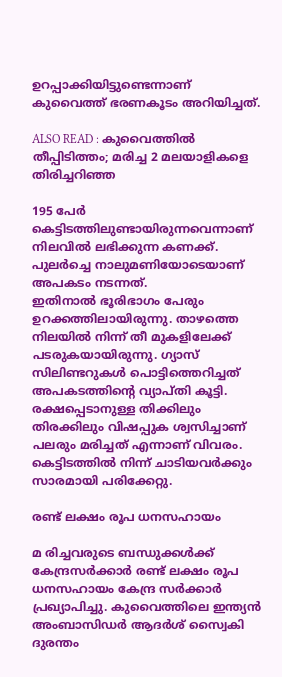ഉറപ്പാക്കിയിട്ടുണ്ടെന്നാണ് കുവൈത്ത് ഭരണകൂടം അറിയിച്ചത്.

ALSO READ : കുവൈത്തിൽ തീപ്പിടിത്തം; മരിച്ച 2 മലയാളികളെ തിരിച്ചറിഞ്ഞ

195 പേർ കെട്ടിടത്തിലുണ്ടായിരുന്നവെന്നാണ് നിലവിൽ ലഭിക്കുന്ന കണക്ക്. പുലർച്ചെ നാലുമണിയോടെയാണ് അപകടം നടന്നത്. ഇതിനാൽ ‌ഭൂരിഭാഗം പേരും ഉറക്കത്തിലായിരുന്നു. താഴത്തെ നിലയിൽ നിന്ന് തീ മുകളിലേക്ക് പടരുകയായിരുന്നു. ഗ്യാസ് സിലിണ്ടറുകൾ പൊട്ടിത്തെറിച്ചത് അപകടത്തിന്‍റെ വ്യാപ്തി കൂട്ടി. രക്ഷപ്പെടാനുള്ള തിക്കിലും തിരക്കിലും വിഷപ്പുക ശ്വസിച്ചാണ് പലരും മരിച്ചത് എന്നാണ് വിവരം. കെട്ടിടത്തിൽ നിന്ന് ചാടിയവർക്കും സാരമായി പരിക്കേറ്റു.

രണ്ട് ലക്ഷം രൂപ ധനസഹായം

മ രിച്ചവരുടെ ബന്ധുക്കൾക്ക് കേന്ദ്രസർക്കാർ രണ്ട് ലക്ഷം രൂപ ധനസഹായം കേന്ദ്ര സര്‍ക്കാര്‍ പ്രഖ്യാപിച്ചു. കുവൈത്തിലെ ഇന്ത്യന്‍ അംബാസിഡര്‍ ആദര്‍ശ് സ്വൈകി ദുരന്തം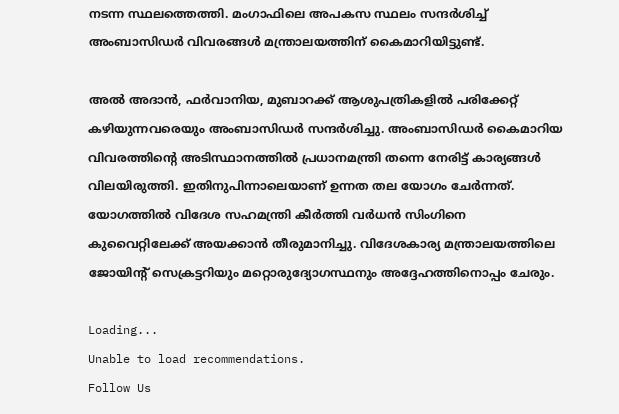നടന്ന സ്ഥലത്തെത്തി. മംഗാഫിലെ അപകസ സ്ഥലം സന്ദര്‍ശിച്ച് അംബാസിഡര്‍ വിവരങ്ങള്‍ മന്ത്രാലയത്തിന് കൈമാറിയിട്ടുണ്ട്.

അല്‍ അദാന്‍, ഫര്‍വാനിയ, മുബാറക്ക് ആശുപത്രികളില്‍ പരിക്കേറ്റ് കഴിയുന്നവരെയും അംബാസിഡര്‍ സന്ദര്‍ശിച്ചു. അംബാസിഡര്‍ കൈമാറിയ വിവരത്തിന്‍റെ അടിസ്ഥാനത്തില്‍ പ്രധാനമന്ത്രി തന്നെ നേരിട്ട് കാര്യങ്ങള്‍ വിലയിരുത്തി. ഇതിനുപിന്നാലെയാണ് ഉന്നത തല യോഗം ചേര്‍ന്നത്. യോഗത്തിൽ വിദേശ സഹമന്ത്രി കീര്‍ത്തി വര്‍ധന്‍ സിംഗിനെ കുവൈറ്റിലേക്ക് അയക്കാന്‍ തീരുമാനിച്ചു. വിദേശകാര്യ മന്ത്രാലയത്തിലെ ജോയിന്‍റ് സെക്രട്ടറിയും മറ്റൊരുദ്യോഗസ്ഥനും അദ്ദേഹത്തിനൊപ്പം ചേരും.

Loading...
Unable to load recommendations.
Follow Us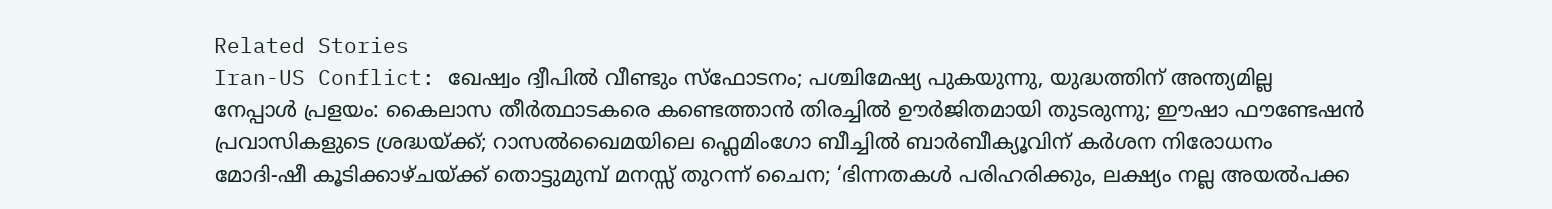Related Stories
Iran-US Conflict: ഖേഷ്വം ദ്വീപില്‍ വീണ്ടും സ്‌ഫോടനം; പശ്ചിമേഷ്യ പുകയുന്നു, യുദ്ധത്തിന് അന്ത്യമില്ല
നേപ്പാൾ പ്രളയം: കൈലാസ തീർത്ഥാടകരെ കണ്ടെത്താൻ തിരച്ചിൽ ഊർജിതമായി തുടരുന്നു; ഈഷാ ഫൗണ്ടേഷൻ
പ്രവാസികളുടെ ശ്രദ്ധയ്ക്ക്; റാസൽഖൈമയിലെ ഫ്ലെമിംഗോ ബീച്ചിൽ ബാർബീക്യൂവിന് കർശന നിരോധനം
മോദി-ഷീ കൂടിക്കാഴ്ചയ്ക്ക് തൊട്ടുമുമ്പ് മനസ്സ് തുറന്ന് ചൈന; ‘ഭിന്നതകൾ പരിഹരിക്കും, ലക്ഷ്യം നല്ല അയൽപക്ക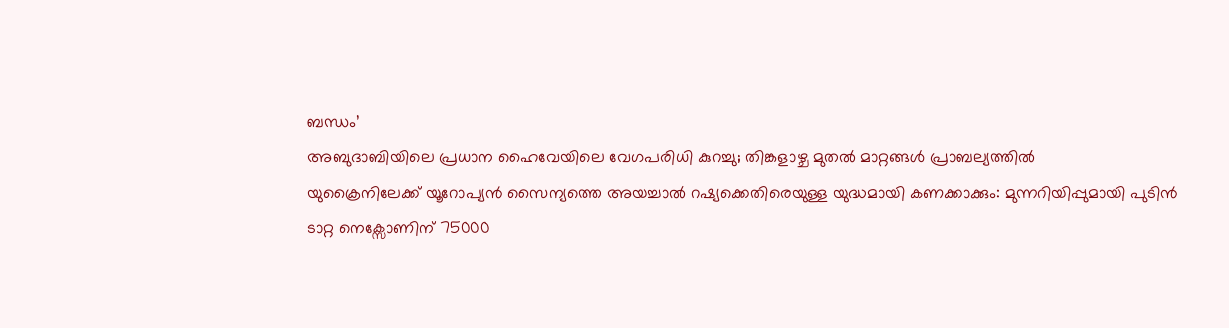ബന്ധം’
അബുദാബിയിലെ പ്രധാന ഹൈവേയിലെ വേഗപരിധി കുറച്ചു; തിങ്കളാഴ്ച മുതൽ മാറ്റങ്ങൾ പ്രാബല്യത്തിൽ
യുക്രൈനിലേക്ക് യൂറോപ്യൻ സൈന്യത്തെ അയച്ചാൽ റഷ്യക്കെതിരെയുള്ള യുദ്ധമായി കണക്കാക്കും: മുന്നറിയിപ്പുമായി പുടിൻ
ടാറ്റ നെക്സോണിന് 75000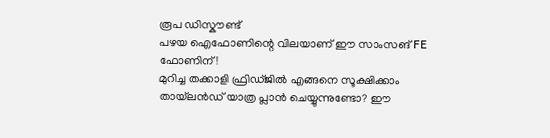രൂപ ഡിസ്കൗണ്ട്
പഴയ ഐഫോണിന്റെ വിലയാണ് ഈ സാംസങ് FE ഫോണിന്!
മുറിച്ച തക്കാളി ഫ്രിഡ്ജിൽ എങ്ങനെ സൂക്ഷിക്കാം
തായ്‌ലൻഡ് യാത്ര പ്ലാൻ ചെയ്യുന്നുണ്ടോ? ഈ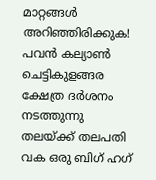മാറ്റങ്ങൾ അറിഞ്ഞിരിക്കുക!
പവൻ കല്യാൺ ചെട്ടികുളങ്ങര ക്ഷേത്ര ദർശനം നടത്തുന്നു
തലയ്ക്ക് തലപതി വക ഒരു ബിഗ് ഹഗ്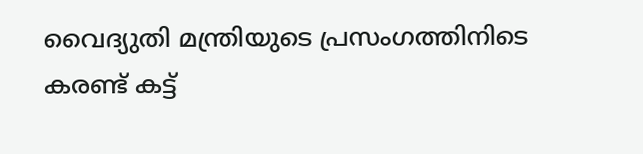വൈദ്യുതി മന്ത്രിയുടെ പ്രസംഗത്തിനിടെ കരണ്ട് കട്ട്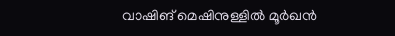വാഷിങ് മെഷിനുള്ളിൽ മൂർഖൻ